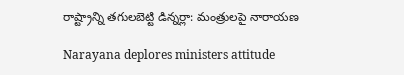రాష్ట్రాన్ని తగులబెట్టి డిన్నర్లా: మంత్రులపై నారాయణ

Narayana deplores ministers attitude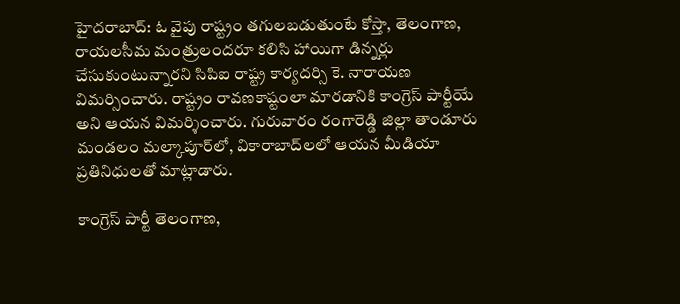హైదరాబాద్: ఓ వైపు రాష్ట్రం తగులబడుతుంటే కోస్తా, తెలంగాణ, రాయలసీమ మంత్రులందరూ కలిసి హాయిగా డిన్నర్లు చేసుకుంటున్నారని సిపిఐ రాష్ట్ర కార్యదర్సి కె. నారాయణ విమర్సించారు. రాష్ట్రం రావణకాష్టంలా మారడానికి కాంగ్రెస్ పార్టీయే అని ఆయన విమర్శించారు. గురువారం రంగారెడ్డి జిల్లా తాండూరు మండలం మల్కాపూర్‌లో, వికారాబాద్‌లలో ఆయన మీడియా ప్రతినిధులతో మాట్లాడారు.

కాంగ్రెస్ పార్టీ తెలంగాణ,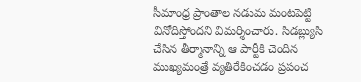సీమాంధ్ర ప్రాంతాల నడుమ మంటపెట్టి వినోదిస్తోందని విమర్శించారు. సిడబ్ల్యుసి చేసిన తీర్మానాన్ని ఆ పార్టీకి చెందిన ముఖ్యమంత్రే వ్యతిరేకించడం ప్రపంచ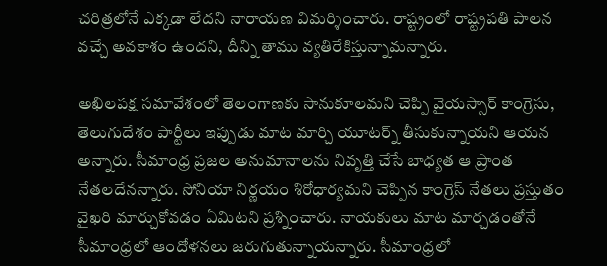చరిత్రలోనే ఎక్కడా లేదని నారాయణ విమర్శించారు. రాష్ట్రంలో రాష్ట్రపతి పాలన వచ్చే అవకాశం ఉందని, దీన్ని తాము వ్యతిరేకిస్తున్నామన్నారు.

అఖిలపక్ష సమావేశంలో తెలంగాణకు సానుకూలమని చెప్పి వైయస్సార్ కాంగ్రెసు, తెలుగుదేశం పార్టీలు ఇప్పుడు మాట మార్చి యూటర్న్ తీసుకున్నాయని ఆయన అన్నారు. సీమాంధ్ర ప్రజల అనుమానాలను నివృత్తి చేసే బాధ్యత ఆ ప్రాంత నేతలదేనన్నారు. సోనియా నిర్ణయం శిరోధార్యమని చెప్పిన కాంగ్రెస్ నేతలు ప్రస్తుతం వైఖరి మార్చుకోవడం ఏమిటని ప్రశ్నించారు. నాయకులు మాట మార్చడంతోనే సీమాంధ్రలో ఆందోళనలు జరుగుతున్నాయన్నారు. సీమాంధ్రలో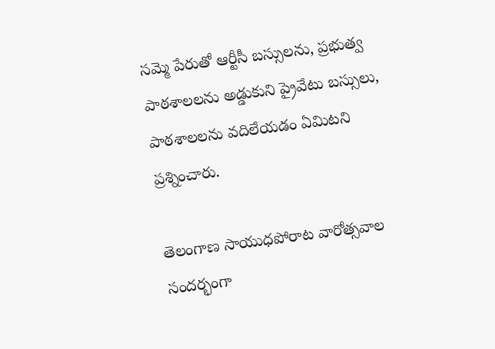సమ్మె పేరుతో ఆర్టీసీ బస్సులను, ప్రభుత్వ పాఠశాలలను అడ్డుకుని ప్రైవేటు బస్సులు, పాఠశాలలను వదిలేయడం ఏమిటని ప్రశ్నించారు.

తెలంగాణ సాయుధపోరాట వారోత్సవాల సందర్భంగా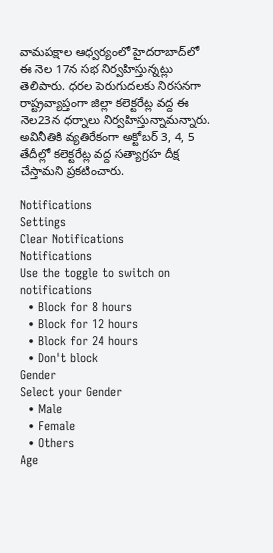వామపక్షాల ఆధ్వర్యంలో హైదరాబాద్‌లో ఈ నెల 17న సభ నిర్వహిస్తున్నట్లు తెలిపారు. ధరల పెరుగుదలకు నిరసనగా రాష్ట్రవ్యాప్తంగా జిల్లా కలెక్టరేట్ల వద్ద ఈ నెల23న ధర్నాలు నిర్వహిస్తున్నామన్నారు. అవినీతికి వ్యతిరేకంగా అక్టోబర్ 3, 4, 5 తేదీల్లో కలెక్టరేట్ల వద్ద సత్యాగ్రహ దీక్ష చేస్తామని ప్రకటించారు.

Notifications
Settings
Clear Notifications
Notifications
Use the toggle to switch on notifications
  • Block for 8 hours
  • Block for 12 hours
  • Block for 24 hours
  • Don't block
Gender
Select your Gender
  • Male
  • Female
  • Others
Age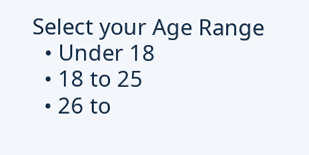Select your Age Range
  • Under 18
  • 18 to 25
  • 26 to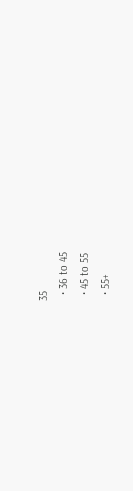35
  • 36 to 45
  • 45 to 55
  • 55+